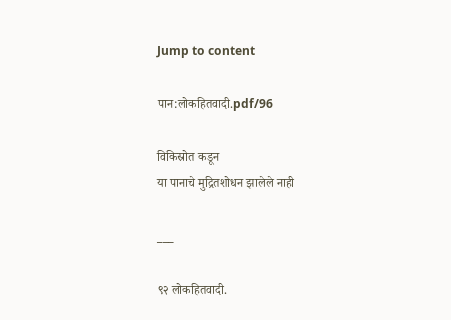Jump to content

पान:लोकहितवादी.pdf/96

विकिस्रोत कडून
या पानाचे मुद्रितशोधन झालेले नाही

___

९२ लोकहितवादी.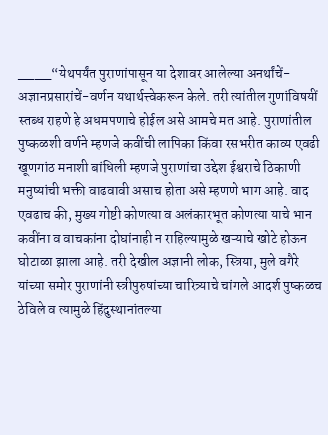____“येथपर्यंत पुराणांपासून या देशावर आलेल्या अनर्थांचें-अज्ञानप्रसारांचें-वर्णन यथार्थत्त्वेकरून केले. तरी त्यांतील गुणांविषयीं स्तब्ध राहणे हे अधमपणाचे होईल असे आमचे मत आहे. पुराणांतील पुष्कळशी वर्णने म्हणजे कवींची लापिका किंवा रसभरीत काव्य एवढी खूणगांठ मनाशी बांधिली म्हणजे पुराणांचा उद्देश ईश्वराचे ठिकाणी मनुष्यांची भक्ती वाढवावी असाच होता असे म्हणणे भाग आहे. वाद एवढाच की, मुख्य गोष्टी कोणत्या व अलंकारभूत कोणत्या याचे भान कवींना व वाचकांना दोघांनाही न राहिल्यामुळे खऱ्याचे खोटे होऊन घोटाळा झाला आहे. तरी देखील अज्ञानी लोक, स्त्रिया, मुले वगैरे यांच्या समोर पुराणांनी स्त्रीपुरुषांच्या चारित्र्याचे चांगले आदर्श पुष्कळच ठेविले व त्यामुळे हिंदुस्थानांतल्या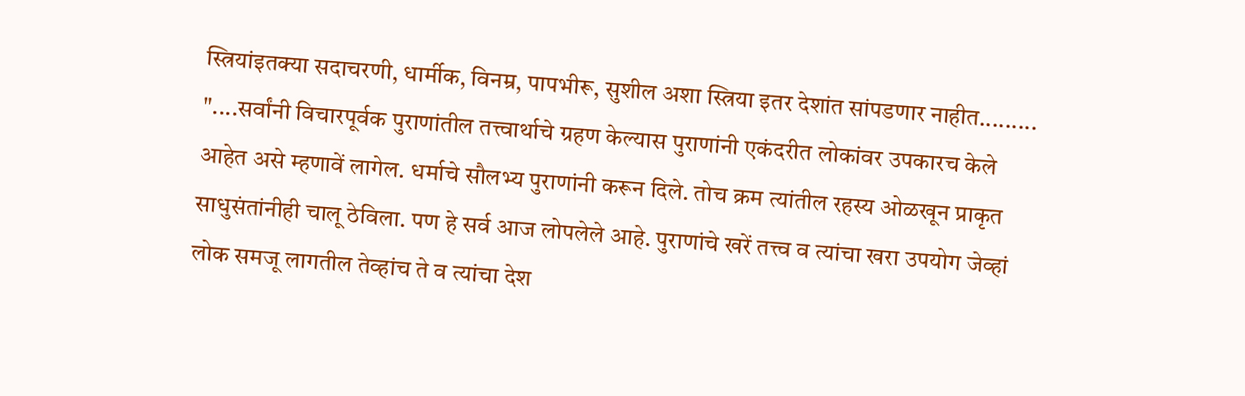स्त्रियांइतक्या सदाचरणी, धार्मीक, विनम्र, पापभीरू, सुशील अशा स्त्रिया इतर देशांत सांपडणार नाहीत......... "....सर्वांनी विचारपूर्वक पुराणांतील तत्त्वार्थाचे ग्रहण केल्यास पुराणांनी एकंदरीत लोकांवर उपकारच केले आहेत असे म्हणावें लागेल. धर्माचे सौलभ्य पुराणांनी करून दिले. तोच क्रम त्यांतील रहस्य ओळखून प्राकृत साधुसंतांनीही चालू ठेविला. पण हे सर्व आज लोपलेले आहे. पुराणांचे खरें तत्त्व व त्यांचा खरा उपयोग जेव्हां लोक समजू लागतील तेव्हांच ते व त्यांचा देश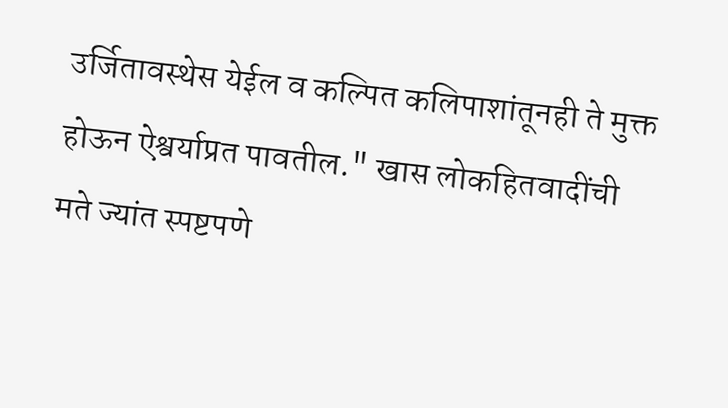उर्जितावस्थेस येईल व कल्पित कलिपाशांतूनही ते मुक्त होऊन ऐश्वर्याप्रत पावतील." खास लोकहितवादींची मते ज्यांत स्पष्टपणे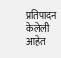प्रतिपादन केलेली आहेत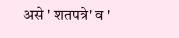असे ' शतपत्रे' व '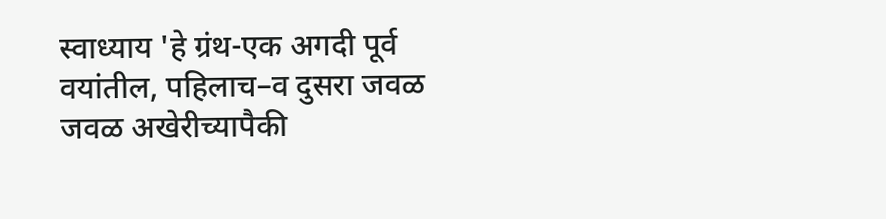स्वाध्याय 'हे ग्रंथ-एक अगदी पूर्व वयांतील, पहिलाच–व दुसरा जवळ जवळ अखेरीच्यापैकी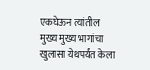एकघेऊन त्यांतील मुख्य मुख्य भागांचा खुलासा येथपर्यंत केला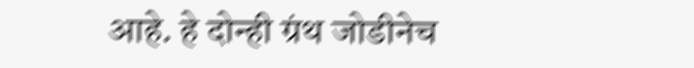आहे. हे दोन्ही ग्रंथ जोडीनेच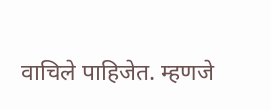वाचिले पाहिजेत. म्हणजे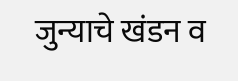जुन्याचे खंडन व